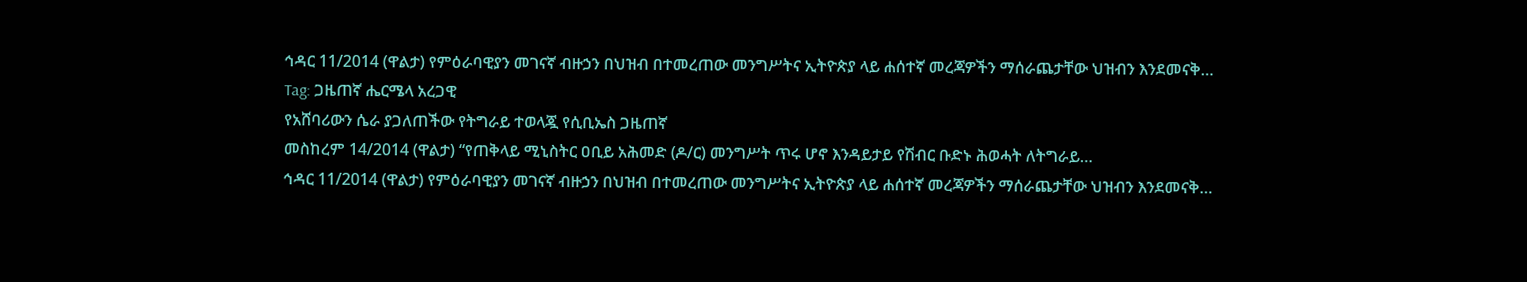ኅዳር 11/2014 (ዋልታ) የምዕራባዊያን መገናኛ ብዙኃን በህዝብ በተመረጠው መንግሥትና ኢትዮጵያ ላይ ሐሰተኛ መረጃዎችን ማሰራጨታቸው ህዝብን እንደመናቅ…
Tag: ጋዜጠኛ ሔርሜላ አረጋዊ
የአሸባሪውን ሴራ ያጋለጠችው የትግራይ ተወላጇ የሲቢኤስ ጋዜጠኛ
መስከረም 14/2014 (ዋልታ) “የጠቅላይ ሚኒስትር ዐቢይ አሕመድ (ዶ/ር) መንግሥት ጥሩ ሆኖ እንዳይታይ የሽብር ቡድኑ ሕወሓት ለትግራይ…
ኅዳር 11/2014 (ዋልታ) የምዕራባዊያን መገናኛ ብዙኃን በህዝብ በተመረጠው መንግሥትና ኢትዮጵያ ላይ ሐሰተኛ መረጃዎችን ማሰራጨታቸው ህዝብን እንደመናቅ…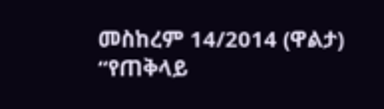መስከረም 14/2014 (ዋልታ) “የጠቅላይ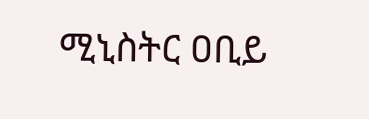ሚኒስትር ዐቢይ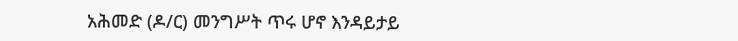አሕመድ (ዶ/ር) መንግሥት ጥሩ ሆኖ እንዳይታይ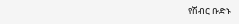የሽብር ቡድኑ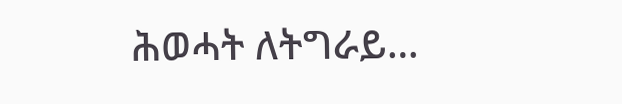ሕወሓት ለትግራይ…